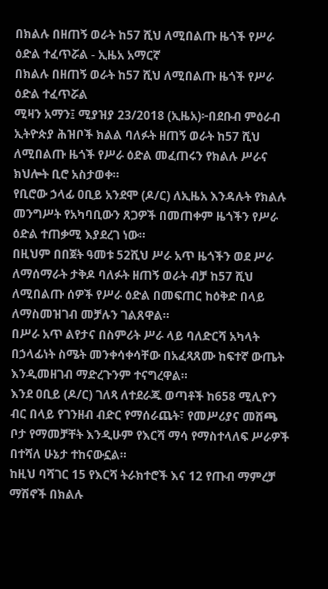በክልሉ በዘጠኝ ወራት ከ57 ሺህ ለሚበልጡ ዜጎች የሥራ ዕድል ተፈጥሯል - ኢዜአ አማርኛ
በክልሉ በዘጠኝ ወራት ከ57 ሺህ ለሚበልጡ ዜጎች የሥራ ዕድል ተፈጥሯል
ሚዛን አማን፤ ሚያዝያ 23/2018 (ኢዜአ)፦በደቡብ ምዕራብ ኢትዮጵያ ሕዝቦች ክልል ባለፉት ዘጠኝ ወራት ከ57 ሺህ ለሚበልጡ ዜጎች የሥራ ዕድል መፈጠሩን የክልሉ ሥራና ክህሎት ቢሮ አስታወቀ።
የቢሮው ኃላፊ ዐቢይ አንደሞ (ዶ/ር) ለኢዜአ እንዳሉት የክልሉ መንግሥት የአካባቢውን ጸጋዎች በመጠቀም ዜጎችን የሥራ ዕድል ተጠቃሚ እያደረገ ነው።
በዚህም በበጀት ዓመቱ 52ሺህ ሥራ አጥ ዜጎችን ወደ ሥራ ለማሰማራት ታቅዶ ባለፉት ዘጠኝ ወራት ብቻ ከ57 ሺህ ለሚበልጡ ሰዎች የሥራ ዕድል በመፍጠር ከዕቅድ በላይ ለማስመዝገብ መቻሉን ገልጸዋል።
በሥራ አጥ ልየታና በስምሪት ሥራ ላይ ባለድርሻ አካላት በኃላፊነት ስሜት መንቀሳቀሳቸው በአፈጻጸሙ ከፍተኛ ውጤት እንዲመዘገብ ማድረጉንም ተናግረዋል።
እንደ ዐቢይ (ዶ/ር) ገለጻ ለተደራጁ ወጣቶች ከ658 ሚሊዮን ብር በላይ የገንዘብ ብድር የማሰራጨት፣ የመሥሪያና መሸጫ ቦታ የማመቻቸት እንዲሁም የእርሻ ማሳ የማስተላለፍ ሥራዎች በተሻለ ሁኔታ ተከናውኗል።
ከዚህ ባሻገር 15 የእርሻ ትራክተሮች እና 12 የጡብ ማምረቻ ማሽኖች በክልሉ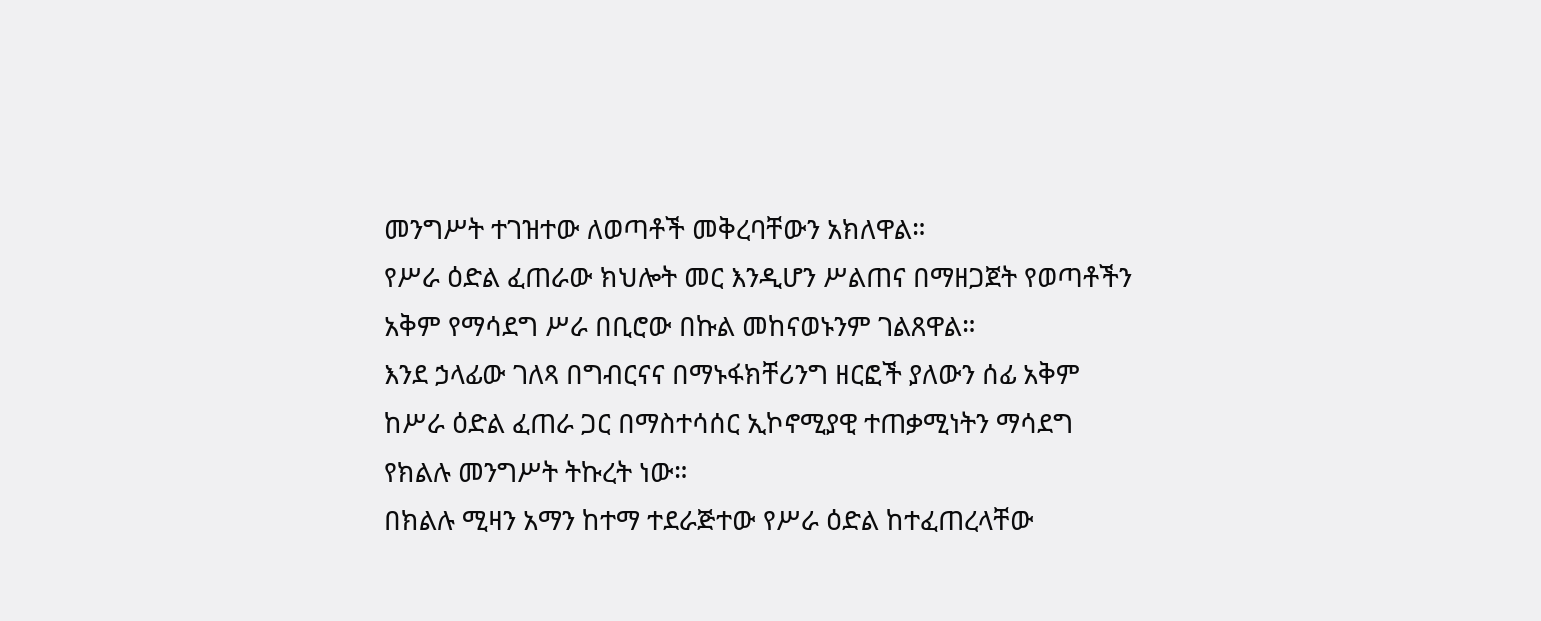መንግሥት ተገዝተው ለወጣቶች መቅረባቸውን አክለዋል።
የሥራ ዕድል ፈጠራው ክህሎት መር እንዲሆን ሥልጠና በማዘጋጀት የወጣቶችን አቅም የማሳደግ ሥራ በቢሮው በኩል መከናወኑንም ገልጸዋል።
እንደ ኃላፊው ገለጻ በግብርናና በማኑፋክቸሪንግ ዘርፎች ያለውን ሰፊ አቅም ከሥራ ዕድል ፈጠራ ጋር በማስተሳሰር ኢኮኖሚያዊ ተጠቃሚነትን ማሳደግ የክልሉ መንግሥት ትኩረት ነው።
በክልሉ ሚዛን አማን ከተማ ተደራጅተው የሥራ ዕድል ከተፈጠረላቸው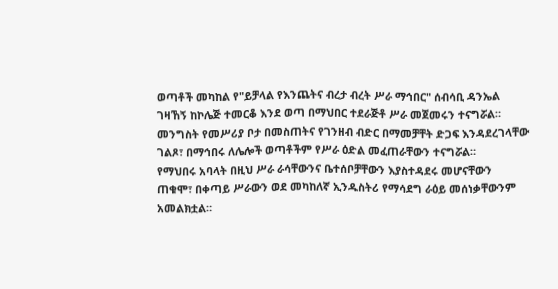ወጣቶች መካከል የ"ይቻላል የእንጨትና ብረታ ብረት ሥራ ማኅበር" ሰብሳቢ ዳንኤል ገዛኸኝ ከኮሌጅ ተመርቆ እንደ ወጣ በማህበር ተደራጅቶ ሥራ መጀመሩን ተናግሯል።
መንግስት የመሥሪያ ቦታ በመስጠትና የገንዘብ ብድር በማመቻቸት ድጋፍ እንዳደረገላቸው ገልጾ፣ በማኅበሩ ለሌሎች ወጣቶችም የሥራ ዕድል መፈጠራቸውን ተናግሯል።
የማህበሩ አባላት በዚህ ሥራ ራሳቸውንና ቤተሰቦቻቸውን እያስተዳደሩ መሆናቸውን ጠቁሞ፣ በቀጣይ ሥራውን ወደ መካከለኛ ኢንዱስትሪ የማሳደግ ራዕይ መሰነቃቸውንም አመልክቷል።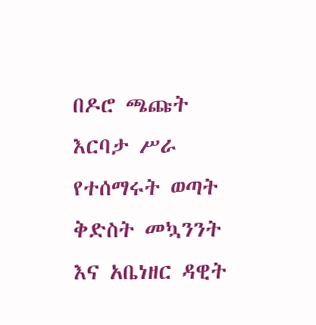በዶሮ ጫጩት እርባታ ሥራ የተሰማሩት ወጣት ቅድስት መኳንንት እና አቤነዘር ዳዊት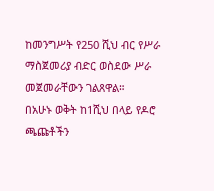ከመንግሥት የ250 ሺህ ብር የሥራ ማስጀመሪያ ብድር ወስደው ሥራ መጀመራቸውን ገልጸዋል።
በአሁኑ ወቅት ከ1ሺህ በላይ የዶሮ ጫጩቶችን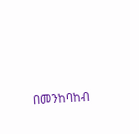በመንከባከብ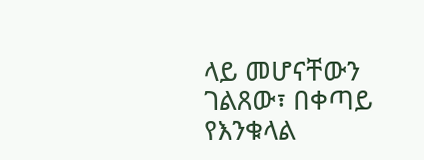ላይ መሆናቸውን ገልጸው፣ በቀጣይ የእንቁላል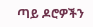ጣይ ዶሮዎችን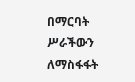በማርባት ሥራችውን ለማስፋፋት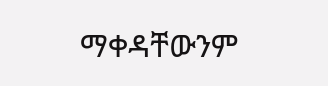ማቀዳቸውንም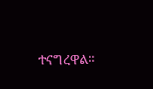ተናግረዋል።